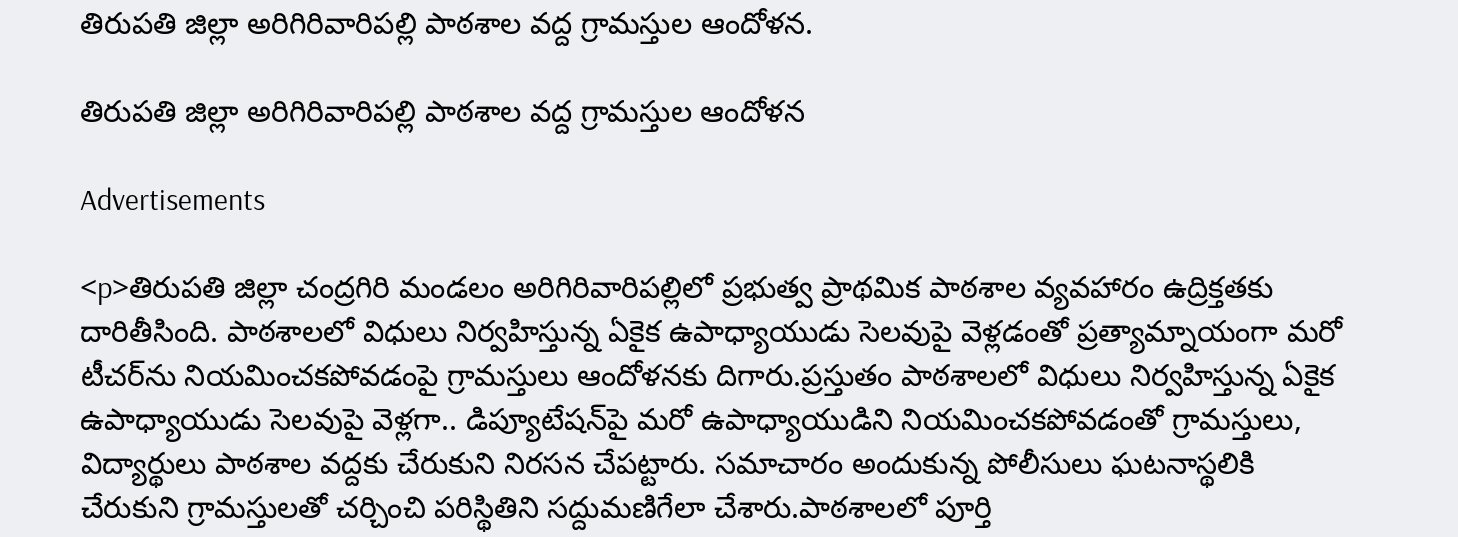తిరుపతి జిల్లా అరిగిరివారిపల్లి పాఠశాల వద్ద గ్రామస్తుల ఆందోళన.

తిరుపతి జిల్లా అరిగిరివారిపల్లి పాఠశాల వద్ద గ్రామస్తుల ఆందోళన

Advertisements

<p>తిరుపతి జిల్లా చంద్రగిరి మండలం అరిగిరివారిపల్లిలో ప్రభుత్వ ప్రాథమిక పాఠశాల వ్యవహారం ఉద్రిక్తతకు దారితీసింది. పాఠశాలలో విధులు నిర్వహిస్తున్న ఏకైక ఉపాధ్యాయుడు సెలవుపై వెళ్లడంతో ప్రత్యామ్నాయంగా మరో టీచర్‌ను నియమించకపోవడంపై గ్రామస్తులు ఆందోళనకు దిగారు.ప్రస్తుతం పాఠశాలలో విధులు నిర్వహిస్తున్న ఏకైక ఉపాధ్యాయుడు సెలవుపై వెళ్లగా.. డిప్యూటేషన్‌పై మరో ఉపాధ్యాయుడిని నియమించకపోవడంతో గ్రామస్తులు, విద్యార్థులు పాఠశాల వద్దకు చేరుకుని నిరసన చేపట్టారు. సమాచారం అందుకున్న పోలీసులు ఘటనాస్థలికి చేరుకుని గ్రామస్తులతో చర్చించి పరిస్థితిని సద్దుమణిగేలా చేశారు.పాఠశాలలో పూర్తి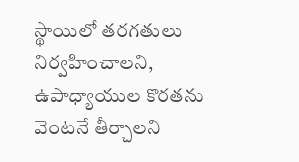స్థాయిలో తరగతులు నిర్వహించాలని, ఉపాధ్యాయుల కొరతను వెంటనే తీర్చాలని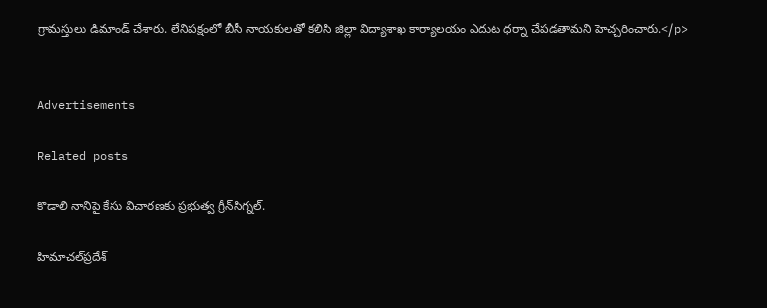గ్రామస్తులు డిమాండ్ చేశారు. లేనిపక్షంలో బీసీ నాయకులతో కలిసి జిల్లా విద్యాశాఖ కార్యాలయం ఎదుట ధర్నా చేపడతామని హెచ్చరించారు.</p>


Advertisements

Related posts

కొడాలి నానిపై కేసు విచారణకు ప్రభుత్వ గ్రీన్‌సిగ్నల్.

హిమాచల్‌ప్రదేశ్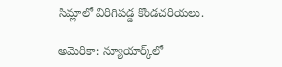సిమ్లాలో విరిగిపడ్డ కొండచరియలు.

అమెరికా: న్యూయార్క్‌లో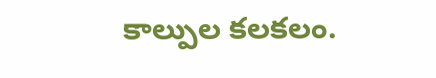కాల్పుల కలకలం.